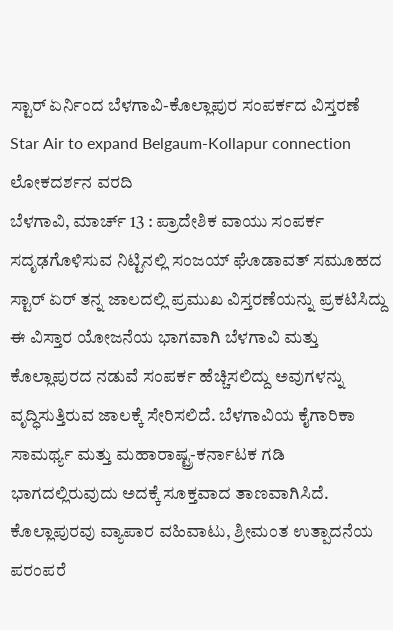ಸ್ಟಾರ್ ಏರ್ನಿಂದ ಬೆಳಗಾವಿ-ಕೊಲ್ಲಾಪುರ ಸಂಪರ್ಕದ ವಿಸ್ತರಣೆ
Star Air to expand Belgaum-Kollapur connection
ಲೋಕದರ್ಶನ ವರದಿ
ಬೆಳಗಾವಿ, ಮಾರ್ಚ್ 13 : ಪ್ರಾದೇಶಿಕ ವಾಯು ಸಂಪರ್ಕ ಸದೃಢಗೊಳಿಸುವ ನಿಟ್ಟಿನಲ್ಲಿ ಸಂಜಯ್ ಘೊಡಾವತ್ ಸಮೂಹದ ಸ್ಟಾರ್ ಏರ್ ತನ್ನ ಜಾಲದಲ್ಲಿ ಪ್ರಮುಖ ವಿಸ್ತರಣೆಯನ್ನು ಪ್ರಕಟಿಸಿದ್ದು ಈ ವಿಸ್ತಾರ ಯೋಜನೆಯ ಭಾಗವಾಗಿ ಬೆಳಗಾವಿ ಮತ್ತು ಕೊಲ್ಲಾಪುರದ ನಡುವೆ ಸಂಪರ್ಕ ಹೆಚ್ಚಿಸಲಿದ್ದು ಅವುಗಳನ್ನು ವೃದ್ಧಿಸುತ್ತಿರುವ ಜಾಲಕ್ಕೆ ಸೇರಿಸಲಿದೆ. ಬೆಳಗಾವಿಯ ಕೈಗಾರಿಕಾ ಸಾಮರ್ಥ್ಯ ಮತ್ತು ಮಹಾರಾಷ್ಟ್ರ-ಕರ್ನಾಟಕ ಗಡಿ ಭಾಗದಲ್ಲಿರುವುದು ಅದಕ್ಕೆ ಸೂಕ್ತವಾದ ತಾಣವಾಗಿಸಿದೆ. ಕೊಲ್ಲಾಪುರವು ವ್ಯಾಪಾರ ವಹಿವಾಟು, ಶ್ರೀಮಂತ ಉತ್ಪಾದನೆಯ ಪರಂಪರೆ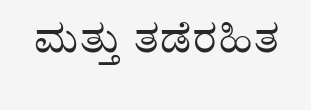ಮತ್ತು ತಡೆರಹಿತ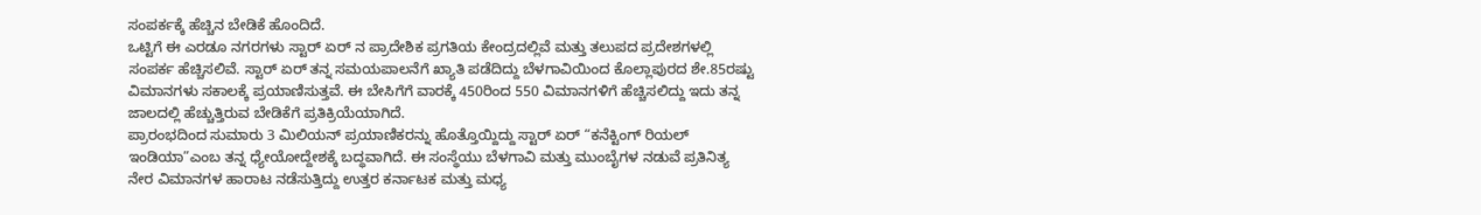ಸಂಪರ್ಕಕ್ಕೆ ಹೆಚ್ಚಿನ ಬೇಡಿಕೆ ಹೊಂದಿದೆ.
ಒಟ್ಟಿಗೆ ಈ ಎರಡೂ ನಗರಗಳು ಸ್ಟಾರ್ ಏರ್ ನ ಪ್ರಾದೇಶಿಕ ಪ್ರಗತಿಯ ಕೇಂದ್ರದಲ್ಲಿವೆ ಮತ್ತು ತಲುಪದ ಪ್ರದೇಶಗಳಲ್ಲಿ ಸಂಪರ್ಕ ಹೆಚ್ಚಿಸಲಿವೆ. ಸ್ಟಾರ್ ಏರ್ ತನ್ನ ಸಮಯಪಾಲನೆಗೆ ಖ್ಯಾತಿ ಪಡೆದಿದ್ದು ಬೆಳಗಾವಿಯಿಂದ ಕೊಲ್ಲಾಪುರದ ಶೇ.85ರಷ್ಟು ವಿಮಾನಗಳು ಸಕಾಲಕ್ಕೆ ಪ್ರಯಾಣಿಸುತ್ತವೆ. ಈ ಬೇಸಿಗೆಗೆ ವಾರಕ್ಕೆ 450ರಿಂದ 550 ವಿಮಾನಗಳಿಗೆ ಹೆಚ್ಚಿಸಲಿದ್ದು ಇದು ತನ್ನ ಜಾಲದಲ್ಲಿ ಹೆಚ್ಚುತ್ತಿರುವ ಬೇಡಿಕೆಗೆ ಪ್ರತಿಕ್ರಿಯೆಯಾಗಿದೆ.
ಪ್ರಾರಂಭದಿಂದ ಸುಮಾರು 3 ಮಿಲಿಯನ್ ಪ್ರಯಾಣಿಕರನ್ನು ಹೊತ್ತೊಯ್ದಿದ್ದು ಸ್ಟಾರ್ ಏರ್ “ಕನೆಕ್ಟಿಂಗ್ ರಿಯಲ್ ಇಂಡಿಯಾ”ಎಂಬ ತನ್ನ ಧ್ಯೇಯೋದ್ದೇಶಕ್ಕೆ ಬದ್ಧವಾಗಿದೆ. ಈ ಸಂಸ್ಥೆಯು ಬೆಳಗಾವಿ ಮತ್ತು ಮುಂಬೈಗಳ ನಡುವೆ ಪ್ರತಿನಿತ್ಯ ನೇರ ವಿಮಾನಗಳ ಹಾರಾಟ ನಡೆಸುತ್ತಿದ್ದು ಉತ್ತರ ಕರ್ನಾಟಕ ಮತ್ತು ಮಧ್ಯ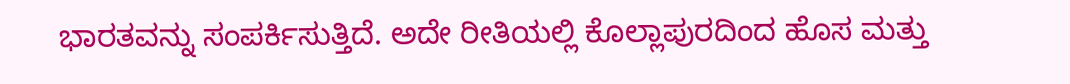ಭಾರತವನ್ನು ಸಂಪರ್ಕಿಸುತ್ತಿದೆ. ಅದೇ ರೀತಿಯಲ್ಲಿ ಕೊಲ್ಲಾಪುರದಿಂದ ಹೊಸ ಮತ್ತು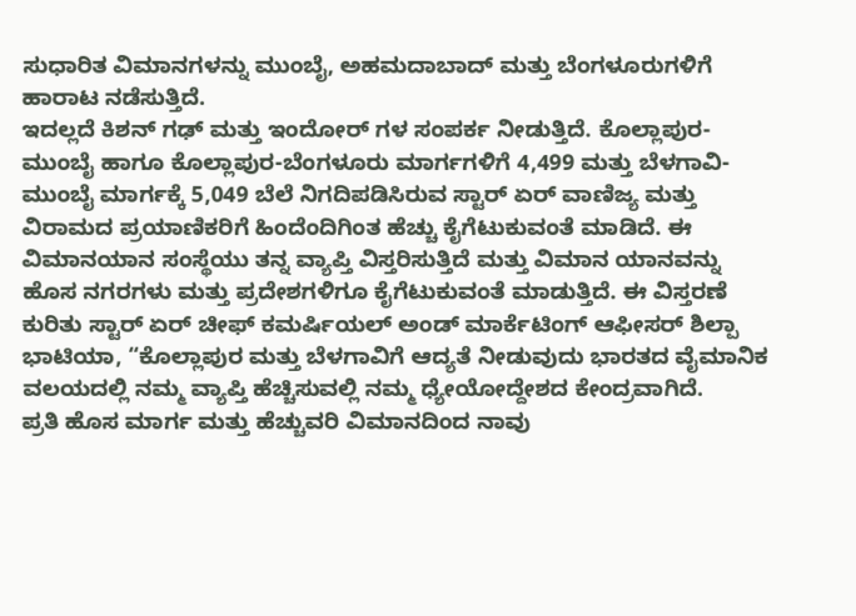ಸುಧಾರಿತ ವಿಮಾನಗಳನ್ನು ಮುಂಬೈ, ಅಹಮದಾಬಾದ್ ಮತ್ತು ಬೆಂಗಳೂರುಗಳಿಗೆ ಹಾರಾಟ ನಡೆಸುತ್ತಿದೆ.
ಇದಲ್ಲದೆ ಕಿಶನ್ ಗಢ್ ಮತ್ತು ಇಂದೋರ್ ಗಳ ಸಂಪರ್ಕ ನೀಡುತ್ತಿದೆ. ಕೊಲ್ಲಾಪುರ-ಮುಂಬೈ ಹಾಗೂ ಕೊಲ್ಲಾಪುರ-ಬೆಂಗಳೂರು ಮಾರ್ಗಗಳಿಗೆ 4,499 ಮತ್ತು ಬೆಳಗಾವಿ-ಮುಂಬೈ ಮಾರ್ಗಕ್ಕೆ 5,049 ಬೆಲೆ ನಿಗದಿಪಡಿಸಿರುವ ಸ್ಟಾರ್ ಏರ್ ವಾಣಿಜ್ಯ ಮತ್ತು ವಿರಾಮದ ಪ್ರಯಾಣಿಕರಿಗೆ ಹಿಂದೆಂದಿಗಿಂತ ಹೆಚ್ಚು ಕೈಗೆಟುಕುವಂತೆ ಮಾಡಿದೆ. ಈ ವಿಮಾನಯಾನ ಸಂಸ್ಥೆಯು ತನ್ನ ವ್ಯಾಪ್ತಿ ವಿಸ್ತರಿಸುತ್ತಿದೆ ಮತ್ತು ವಿಮಾನ ಯಾನವನ್ನು ಹೊಸ ನಗರಗಳು ಮತ್ತು ಪ್ರದೇಶಗಳಿಗೂ ಕೈಗೆಟುಕುವಂತೆ ಮಾಡುತ್ತಿದೆ. ಈ ವಿಸ್ತರಣೆ ಕುರಿತು ಸ್ಟಾರ್ ಏರ್ ಚೀಫ್ ಕಮರ್ಷಿಯಲ್ ಅಂಡ್ ಮಾರ್ಕೆಟಿಂಗ್ ಆಫೀಸರ್ ಶಿಲ್ಪಾ ಭಾಟಿಯಾ, “ಕೊಲ್ಲಾಪುರ ಮತ್ತು ಬೆಳಗಾವಿಗೆ ಆದ್ಯತೆ ನೀಡುವುದು ಭಾರತದ ವೈಮಾನಿಕ ವಲಯದಲ್ಲಿ ನಮ್ಮ ವ್ಯಾಪ್ತಿ ಹೆಚ್ಚಿಸುವಲ್ಲಿ ನಮ್ಮ ಧ್ಯೇಯೋದ್ದೇಶದ ಕೇಂದ್ರವಾಗಿದೆ.
ಪ್ರತಿ ಹೊಸ ಮಾರ್ಗ ಮತ್ತು ಹೆಚ್ಚುವರಿ ವಿಮಾನದಿಂದ ನಾವು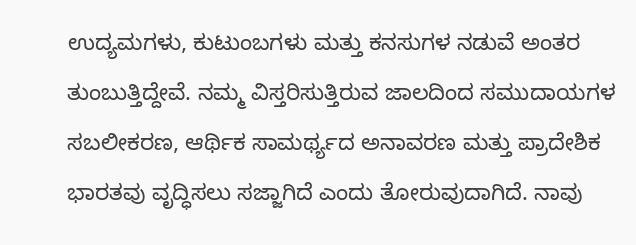ಉದ್ಯಮಗಳು, ಕುಟುಂಬಗಳು ಮತ್ತು ಕನಸುಗಳ ನಡುವೆ ಅಂತರ ತುಂಬುತ್ತಿದ್ದೇವೆ. ನಮ್ಮ ವಿಸ್ತರಿಸುತ್ತಿರುವ ಜಾಲದಿಂದ ಸಮುದಾಯಗಳ ಸಬಲೀಕರಣ, ಆರ್ಥಿಕ ಸಾಮರ್ಥ್ಯದ ಅನಾವರಣ ಮತ್ತು ಪ್ರಾದೇಶಿಕ ಭಾರತವು ವೃದ್ಧಿಸಲು ಸಜ್ಜಾಗಿದೆ ಎಂದು ತೋರುವುದಾಗಿದೆ. ನಾವು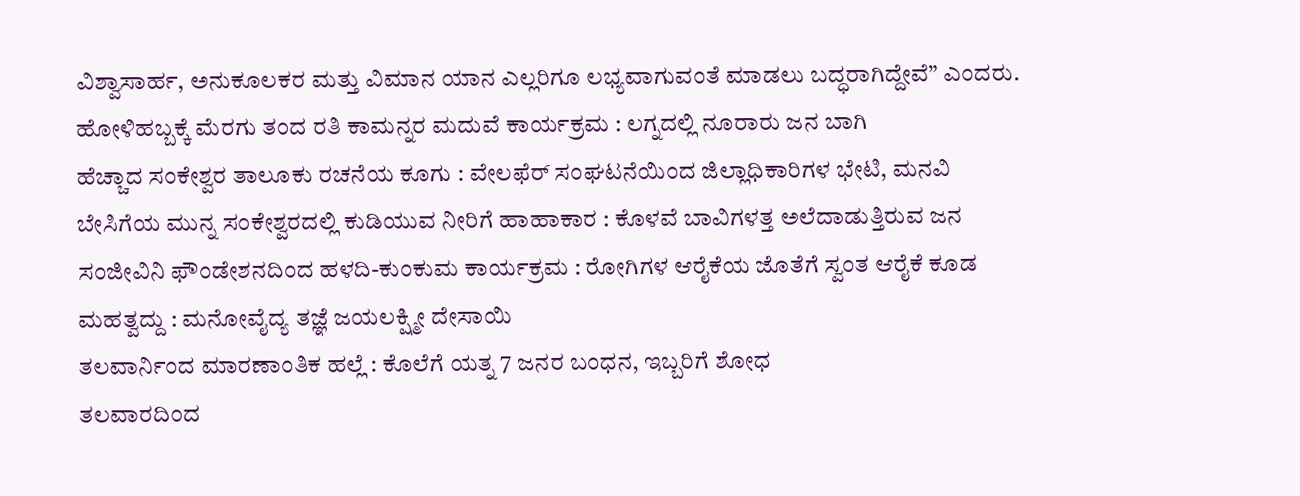ವಿಶ್ವಾಸಾರ್ಹ, ಅನುಕೂಲಕರ ಮತ್ತು ವಿಮಾನ ಯಾನ ಎಲ್ಲರಿಗೂ ಲಭ್ಯವಾಗುವಂತೆ ಮಾಡಲು ಬದ್ಧರಾಗಿದ್ದೇವೆ” ಎಂದರು.
ಹೋಳಿಹಬ್ಬಕ್ಕೆ ಮೆರಗು ತಂದ ರತಿ ಕಾಮನ್ನರ ಮದುವೆ ಕಾರ್ಯಕ್ರಮ : ಲಗ್ನದಲ್ಲಿ ನೂರಾರು ಜನ ಬಾಗಿ
ಹೆಚ್ಚಾದ ಸಂಕೇಶ್ವರ ತಾಲೂಕು ರಚನೆಯ ಕೂಗು : ವೇಲಫೆರ್ ಸಂಘಟನೆಯಿಂದ ಜಿಲ್ಲಾಧಿಕಾರಿಗಳ ಭೇಟಿ, ಮನವಿ
ಬೇಸಿಗೆಯ ಮುನ್ನ ಸಂಕೇಶ್ವರದಲ್ಲಿ ಕುಡಿಯುವ ನೀರಿಗೆ ಹಾಹಾಕಾರ : ಕೊಳವೆ ಬಾವಿಗಳತ್ತ ಅಲೆದಾಡುತ್ತಿರುವ ಜನ
ಸಂಜೀವಿನಿ ಫೌಂಡೇಶನದಿಂದ ಹಳದಿ-ಕುಂಕುಮ ಕಾರ್ಯಕ್ರಮ : ರೋಗಿಗಳ ಆರೈಕೆಯ ಜೊತೆಗೆ ಸ್ವಂತ ಆರೈಕೆ ಕೂಡ ಮಹತ್ವದ್ದು : ಮನೋವೈದ್ಯ ತಜ್ಞೆ ಜಯಲಕ್ಷ್ಮೀ ದೇಸಾಯಿ
ತಲವಾರ್ನಿಂದ ಮಾರಣಾಂತಿಕ ಹಲ್ಲೆ : ಕೊಲೆಗೆ ಯತ್ನ 7 ಜನರ ಬಂಧನ, ಇಬ್ಬರಿಗೆ ಶೋಧ
ತಲವಾರದಿಂದ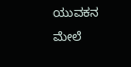ಯುವಕನ ಮೇಲೆ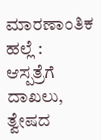ಮಾರಣಾಂತಿಕ ಹಲ್ಲೆ : ಆಸ್ಪತ್ರೆಗೆ ದಾಖಲು, ತ್ವೇಷದ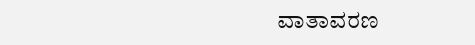ವಾತಾವರಣ